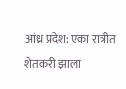आंध्र प्रदेश: एका रात्रीत शेतकरी झाला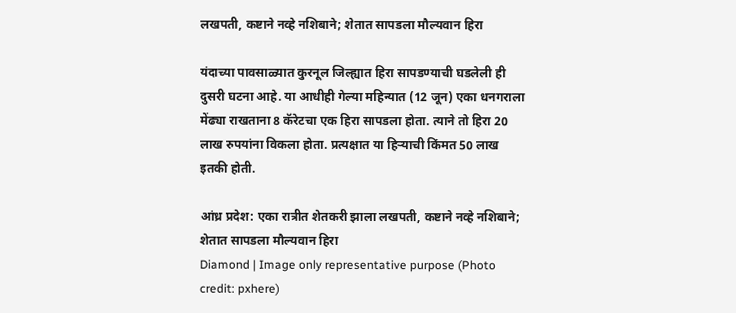लखपती, कष्टाने नव्हे नशिबाने; शेतात सापडला मौल्यवान हिरा

यंदाच्या पावसाळ्यात कुरनूल जिल्ह्यात हिरा सापडण्याची घडलेली ही दुसरी घटना आहे. या आधीही गेल्या महिन्यात (12 जून) एका धनगराला मेंढ्या राखताना 8 कॅरेटचा एक हिरा सापडला होता. त्याने तो हिरा 20 लाख रुपयांना विकला होता. प्रत्यक्षात या हिऱ्याची किंमत 50 लाख इतकी होती.

आंध्र प्रदेश: एका रात्रीत शेतकरी झाला लखपती, कष्टाने नव्हे नशिबाने; शेतात सापडला मौल्यवान हिरा
Diamond | Image only representative purpose (Photo credit: pxhere)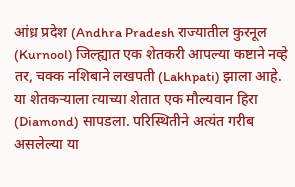आंध्र प्रदेश (Andhra Pradesh राज्यातील कुरनूल (Kurnool) जिल्ह्यात एक शेतकरी आपल्या कष्टाने नव्हे तर, चक्क नशिबाने लखपती (Lakhpati) झाला आहे. या शेतकऱ्याला त्याच्या शेतात एक मौल्यवान हिरा (Diamond) सापडला. परिस्थितीने अत्यंत गरीब असलेल्या या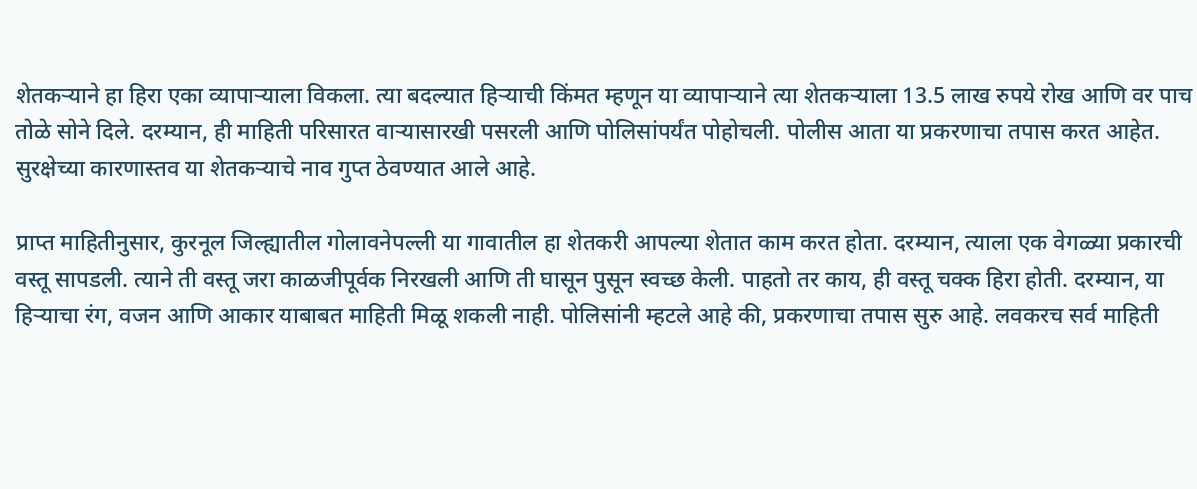शेतकऱ्याने हा हिरा एका व्यापाऱ्याला विकला. त्या बदल्यात हिऱ्याची किंमत म्हणून या व्यापाऱ्याने त्या शेतकऱ्याला 13.5 लाख रुपये रोख आणि वर पाच तोळे सोने दिले. दरम्यान, ही माहिती परिसारत वाऱ्यासारखी पसरली आणि पोलिसांपर्यंत पोहोचली. पोलीस आता या प्रकरणाचा तपास करत आहेत. सुरक्षेच्या कारणास्तव या शेतकऱ्याचे नाव गुप्त ठेवण्यात आले आहे.

प्राप्त माहितीनुसार, कुरनूल जिल्ह्यातील गोलावनेपल्ली या गावातील हा शेतकरी आपल्या शेतात काम करत होता. दरम्यान, त्याला एक वेगळ्या प्रकारची वस्तू सापडली. त्याने ती वस्तू जरा काळजीपूर्वक निरखली आणि ती घासून पुसून स्वच्छ केली. पाहतो तर काय, ही वस्तू चक्क हिरा होती. दरम्यान, या हिऱ्याचा रंग, वजन आणि आकार याबाबत माहिती मिळू शकली नाही. पोलिसांनी म्हटले आहे की, प्रकरणाचा तपास सुरु आहे. लवकरच सर्व माहिती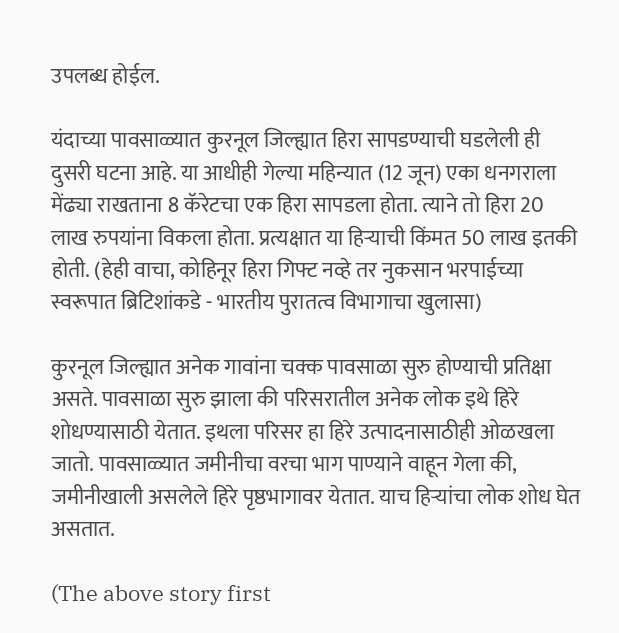उपलब्ध होईल.

यंदाच्या पावसाळ्यात कुरनूल जिल्ह्यात हिरा सापडण्याची घडलेली ही दुसरी घटना आहे. या आधीही गेल्या महिन्यात (12 जून) एका धनगराला मेंढ्या राखताना 8 कॅरेटचा एक हिरा सापडला होता. त्याने तो हिरा 20 लाख रुपयांना विकला होता. प्रत्यक्षात या हिऱ्याची किंमत 50 लाख इतकी होती. (हेही वाचा, कोहिनूर हिरा गिफ्ट नव्हे तर नुकसान भरपाईच्या स्वरूपात ब्रिटिशांकडे - भारतीय पुरातत्व विभागाचा खुलासा)

कुरनूल जिल्ह्यात अनेक गावांना चक्क पावसाळा सुरु होण्याची प्रतिक्षा असते. पावसाळा सुरु झाला की परिसरातील अनेक लोक इथे हिरे शोधण्यासाठी येतात. इथला परिसर हा हिरे उत्पादनासाठीही ओळखला जातो. पावसाळ्यात जमीनीचा वरचा भाग पाण्याने वाहून गेला की, जमीनीखाली असलेले हिरे पृष्ठभागावर येतात. याच हिऱ्यांचा लोक शोध घेत असतात.

(The above story first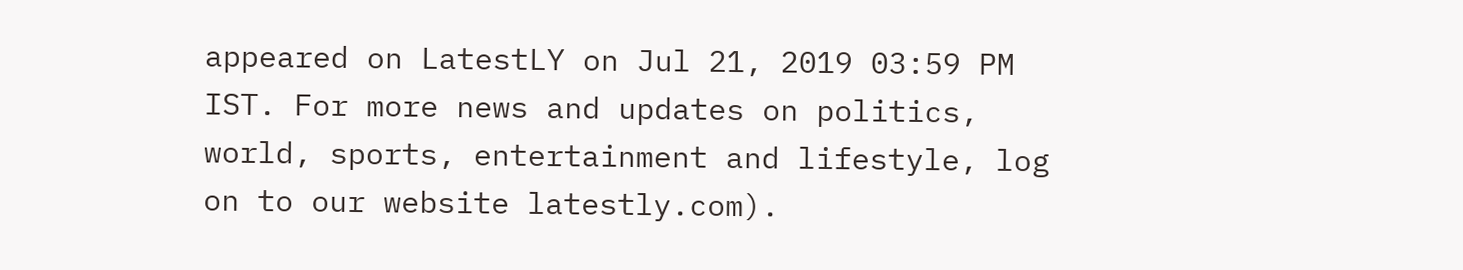appeared on LatestLY on Jul 21, 2019 03:59 PM IST. For more news and updates on politics, world, sports, entertainment and lifestyle, log on to our website latestly.com).